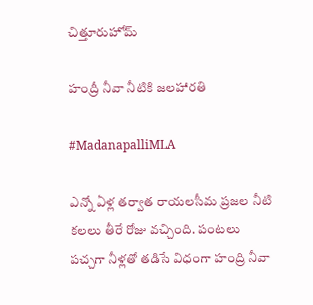చిత్తూరుహోమ్

హంద్రీ నీవా నీటికి జలహారతి

#MadanapalliMLA

ఎన్నో ఏళ్ల తర్వాత రాయలసీమ ప్రజల నీటి కలలు తీరే రోజు వచ్చింది. పంటలు పచ్చగా నీళ్లతో తడిసే విధంగా హంద్రి నీవా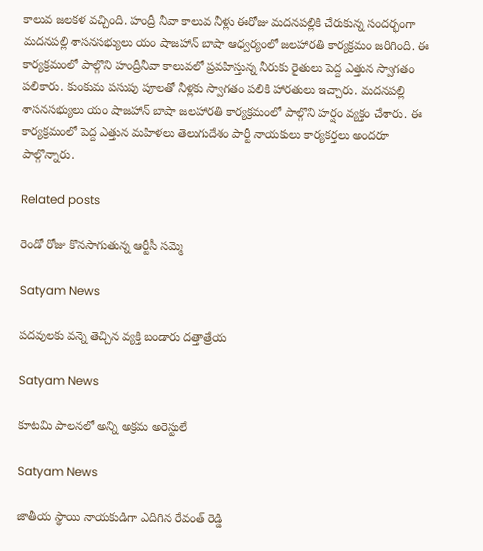కాలువ జలకళ వచ్చింది. హంద్రీ నీవా కాలువ నీళ్లు ఈరోజు మదనపల్లికి చేరుకున్న సందర్భంగా మదనపల్లి శాసనసభ్యులు యం షాజహాన్ బాషా ఆధ్వర్యంలో జలహారతి కార్యక్రమం జరిగింది. ఈ కార్యక్రమంలో పాల్గొని హంద్రీనీవా కాలువలో ప్రవహిస్తున్న నీరుకు రైతులు పెద్ద ఎత్తున స్వాగతం పలికారు. కుంకుమ పసుపు పూలతో నీళ్లకు స్వాగతం పలికి హారతులు ఇచ్చారు. మదనపల్లి శాసనసభ్యులు యం షాజహాన్ బాషా జలహారతి కార్యక్రమంలో పాల్గొని హర్షం వ్యక్తం చేశారు. ఈ కార్యక్రమంలో పెద్ద ఎత్తున మహిళలు తెలుగుదేశం పార్టీ నాయకులు కార్యకర్తలు అందరూ పాల్గొన్నారు.

Related posts

రెండో రోజు కొనసాగుతున్న ఆర్టీసీ సమ్మె

Satyam News

పదవులకు వన్నె తెచ్చిన వ్యక్తి బండారు దత్తాత్రేయ

Satyam News

కూటమి పాలనలో అన్ని అక్రమ అరెస్టులే

Satyam News

జాతీయ స్థాయి నాయకుడిగా ఎదిగిన రేవంత్ రెడ్డి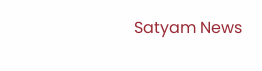Satyam News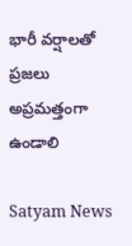భారీ వర్షాలతో ప్రజలు అప్రమత్తంగా ఉండాలి

Satyam News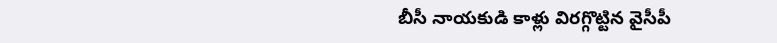బీసీ నాయకుడి కాళ్లు విరగ్గొట్టిన వైసీపీ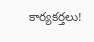కార్యకర్తలు!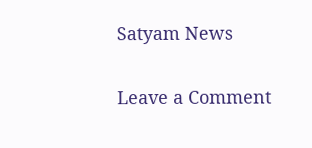Satyam News

Leave a Comment